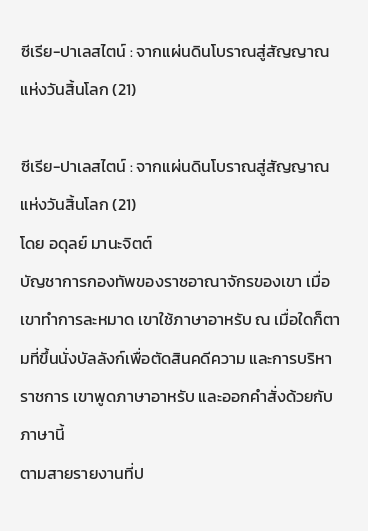ซีเรีย-ปาเลสไตน์ : จากแผ่นดินโบราณสู่สัญญาณแห่งวันสิ้นโลก (21)

ซีเรีย-ปาเลสไตน์ : จากแผ่นดินโบราณสู่สัญญาณแห่งวันสิ้นโลก (21)
โดย อดุลย์ มานะจิตต์
บัญชาการกองทัพของราชอาณาจักรของเขา เมื่อเขาทำการละหมาด เขาใช้ภาษาอาหรับ ณ เมื่อใดก็ตามที่ขึ้นนั่งบัลลังก์เพื่อตัดสินคดีความ และการบริหาราชการ เขาพูดภาษาอาหรับ และออกคำสั่งด้วยกับ ภาษานี้
ตามสายรายงานที่ป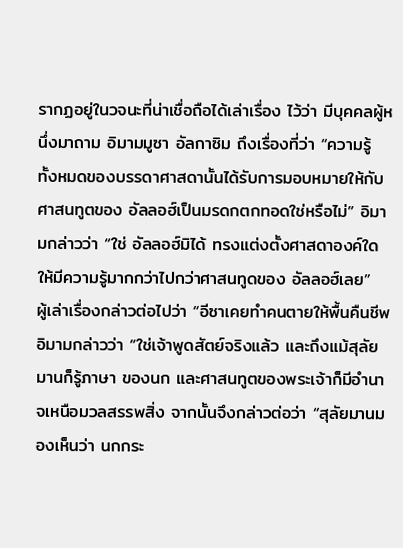รากฏอยู่ในวจนะที่น่าเชื่อถือได้เล่าเรื่อง ไว้ว่า มีบุคคลผู้หนึ่งมาถาม อิมามมูซา อัลกาซิม ถึงเรื่องที่ว่า “ความรู้ ทั้งหมดของบรรดาศาสดานั้นได้รับการมอบหมายให้กับศาสนทูตของ อัลลอฮ์เป็นมรดกตกทอดใช่หรือไม่” อิมามกล่าวว่า “ใช่ อัลลอฮ์มิได้ ทรงแต่งตั้งศาสดาองค์ใดให้มีความรู้มากกว่าไปกว่าศาสนทูดของ อัลลอฮ์เลย”
ผู้เล่าเรื่องกล่าวต่อไปว่า “อีซาเคยทำคนตายให้พื้นคืนชีพ อิมามกล่าวว่า “ใช่เจ้าพูดสัตย์จริงแล้ว และถึงแม้สุลัยมานก็รู้ภาษา ของนก และศาสนทูตของพระเจ้าก็มีอำนาจเหนือมวลสรรพสิ่ง จากนั้นจึงกล่าวต่อว่า “สุลัยมานมองเห็นว่า นกกระ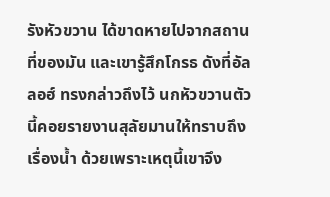รังหัวขวาน ได้ขาดหายไปจากสถานที่ของมัน และเขารู้สึกโกรธ ดังที่อัลลอฮ์ ทรงกล่าวถึงไว้ นกหัวขวานตัวนี้คอยรายงานสุลัยมานให้ทราบถึง เรื่องน้ำ ด้วยเพราะเหตุนี้เขาจึง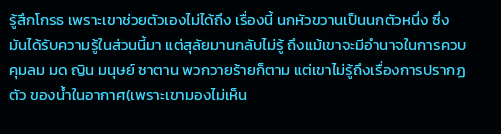รู้สึกโกรธ เพราะเขาช่วยตัวเองไม่ได้ถึง เรื่องนี้ นกหัวขวานเป็นนกตัวหนึ่ง ซึ่งมันได้รับความรู้ในส่วนนี้มา แต่สุลัยมานกลับไม่รู้ ถึงแม้เขาจะมีอำนาจในการควบคุมลม มด ญิน มนุษย์ ซาตาน พวกวายร้ายก็ตาม แต่เขาไม่รู้ถึงเรื่องการปรากฏตัว ของน้ำในอากาศ(เพราะเขามองไม่เห็น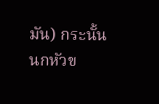มัน) กระนั้นนกหัวข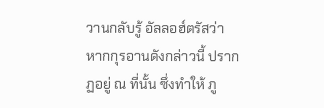วานกลับรู้ อัลลอฮ์ตรัสว่า หากกุรอานดังกล่าวนี้ ปรากฏอยู่ ณ ที่นั้น ซึ่งทำให้ ภู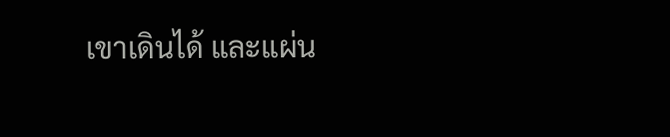เขาเดินได้ และแผ่น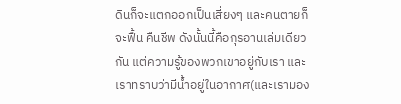ดินก็จะแตกออกเป็นเสี่ยงๆ และคนตายก็จะฟื้น คืนชีพ ดังนั้นนี้คือกุรอานเล่มเดียวกัน แต่ความรู้ของพวกเขาอยู่กับเรา และเราทราบว่ามีน้ำอยู่ในอากาศ(และเรามอง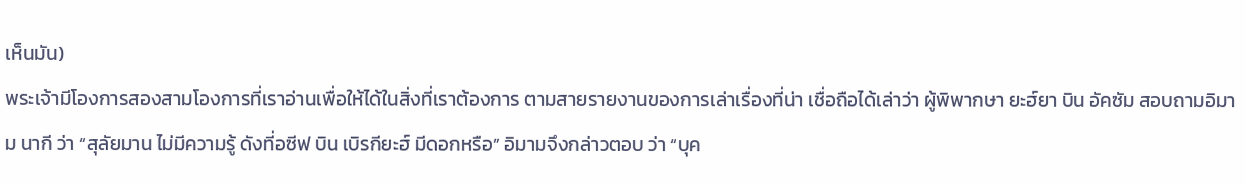เห็นมัน)
พระเจ้ามีโองการสองสามโองการที่เราอ่านเพื่อให้ได้ในสิ่งที่เราต้องการ ตามสายรายงานของการเล่าเรื่องที่น่า เชื่อถือได้เล่าว่า ผู้พิพากษา ยะฮ์ยา บิน อัคซัม สอบถามอิมาม นากี ว่า “สุลัยมาน ไม่มีความรู้ ดังที่อซีฟ บิน เบิรกียะฮ์ มีดอกหรือ” อิมามจึงกล่าวตอบ ว่า “บุค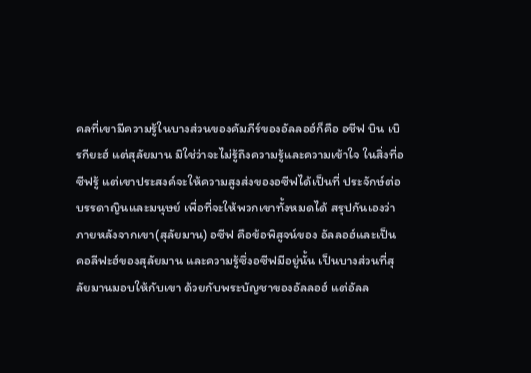คลที่เขามีความรู้ในบางส่วนของคัมภีร์ของอัลลอฮ์ก็คือ อชีฟ บิน เบิรกียะฮ์ แต่สุลัยมาน มิใช่ว่าจะไม่รู้ถึงความรู้และความเข้าใจ ในสิ่งที่อซีฟรู้ แต่เขาประสงค์จะให้ความสูงส่งของอซีฟได้เป็นที่ ประจักษ์ต่อบรรดาญินและมนุษย์ เพื่อที่จะให้พวกเขาทั้งหมดได้ สรุปกันเองว่า ภายหลังจากเขา(สุลัยมาน) อซีฟ คือข้อพิสูจน์ของ อัลลอฮ์และเป็นคอลีฟะฮ์ของสุลัยมาน และความรู้ซึ่งอซีฟมีอยู่นั้น เป็นบางส่วนที่สุลัยมานมอบให้กับเขา ด้วยกับพระบัญชาของอัลลอฮ์ แต่อัลล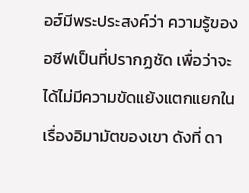อฮ์มีพระประสงค์ว่า ความรู้ของอซีฟเป็นที่ปรากฏชัด เพื่อว่าจะได้ไม่มีความขัดแย้งแตกแยกในเรื่องอิมามัตของเขา ดังที่ ดา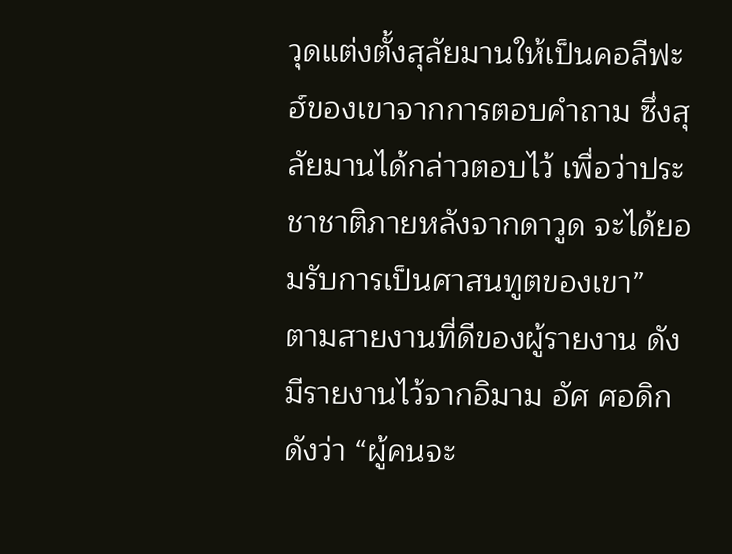วุดแต่งตั้งสุลัยมานให้เป็นคอลีฟะฮ์ของเขาจากการตอบคำถาม ซึ่งสุลัยมานได้กล่าวตอบไว้ เพื่อว่าประชาชาติภายหลังจากดาวูด จะได้ยอมรับการเป็นศาสนทูตของเขา”
ตามสายงานที่ดีของผู้รายงาน ดังมีรายงานไว้จากอิมาม อัศ ศอดิก ดังว่า “ผู้คนจะ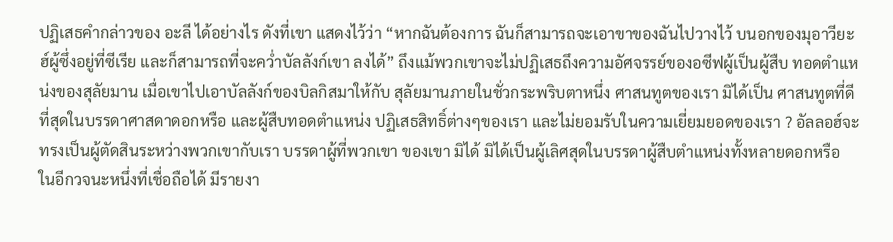ปฏิเสธคำกล่าวของ อะลี ได้อย่างไร ดังที่เขา แสดงไว้ว่า “หากฉันต้องการ ฉันก็สามารถจะเอาขาของฉันไปวางไว้ บนอกของมุอาวียะฮ์ผู้ซึ่งอยู่ที่ซีเรีย และก็สามารถที่จะคว่ำบัลลังก์เขา ลงได้” ถึงแม้พวกเขาจะไม่ปฏิเสธถึงความอัศจรรย์ของอซีฟผู้เป็นผู้สืบ ทอดตำแหน่งของสุลัยมาน เมื่อเขาไปเอาบัลลังก์ของบิลกิสมาให้กับ สุลัยมานภายในชั่วกระพริบตาหนึ่ง ศาสนทูตของเรา มิได้เป็น ศาสนทูตที่ดีที่สุดในบรรดาศาสดาดอกหรือ และผู้สืบทอดตำแหน่ง ปฏิเสธสิทธิ์ต่างๆของเรา และไม่ยอมรับในความเยี่ยมยอดของเรา ? อัลลอฮ์จะทรงเป็นผู้ตัดสินระหว่างพวกเขากับเรา บรรดาผู้ที่พวกเขา ของเขา มิได้ มิได้เป็นผู้เลิศสุดในบรรดาผู้สืบตำแหน่งทั้งหลายดอกหรือ
ในอีกวจนะหนึ่งที่เชื่อถือได้ มีรายงา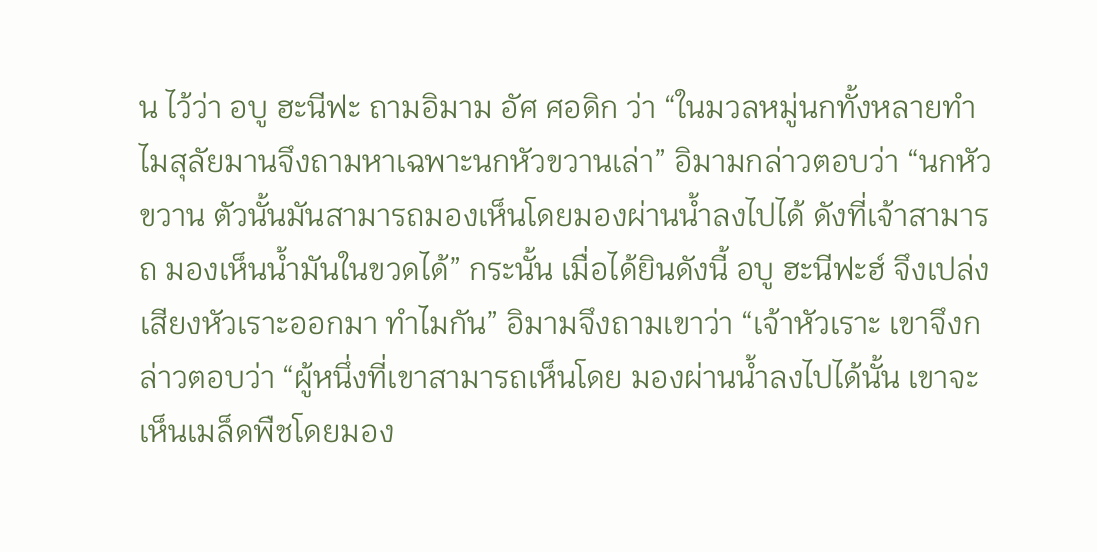น ไว้ว่า อบู ฮะนีฟะ ถามอิมาม อัศ ศอดิก ว่า “ในมวลหมู่นกทั้งหลายทำไมสุลัยมานจึงถามหาเฉพาะนกหัวขวานเล่า” อิมามกล่าวตอบว่า “นกหัวขวาน ตัวนั้นมันสามารถมองเห็นโดยมองผ่านน้ำลงไปได้ ดังที่เจ้าสามารถ มองเห็นน้ำมันในขวดได้” กระนั้น เมื่อได้ยินดังนี้ อบู ฮะนีฟะฮ์ จึงเปล่งเสียงหัวเราะออกมา ทำไมกัน” อิมามจึงถามเขาว่า “เจ้าหัวเราะ เขาจึงกล่าวตอบว่า “ผู้หนึ่งที่เขาสามารถเห็นโดย มองผ่านน้ำลงไปได้นั้น เขาจะเห็นเมล็ดพืชโดยมอง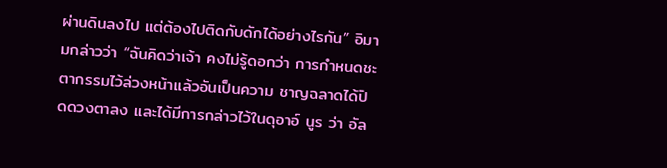ผ่านดินลงไป แต่ต้องไปติดกับดักได้อย่างไรกัน” อิมามกล่าวว่า “ฉันคิดว่าเจ้า คงไม่รู้ดอกว่า การกำหนดชะตากรรมไว้ล่วงหน้าแล้วอันเป็นความ ชาญฉลาดได้ปิดดวงตาลง และได้มีการกล่าวไว้ในดุอาอ์ นูร ว่า อัล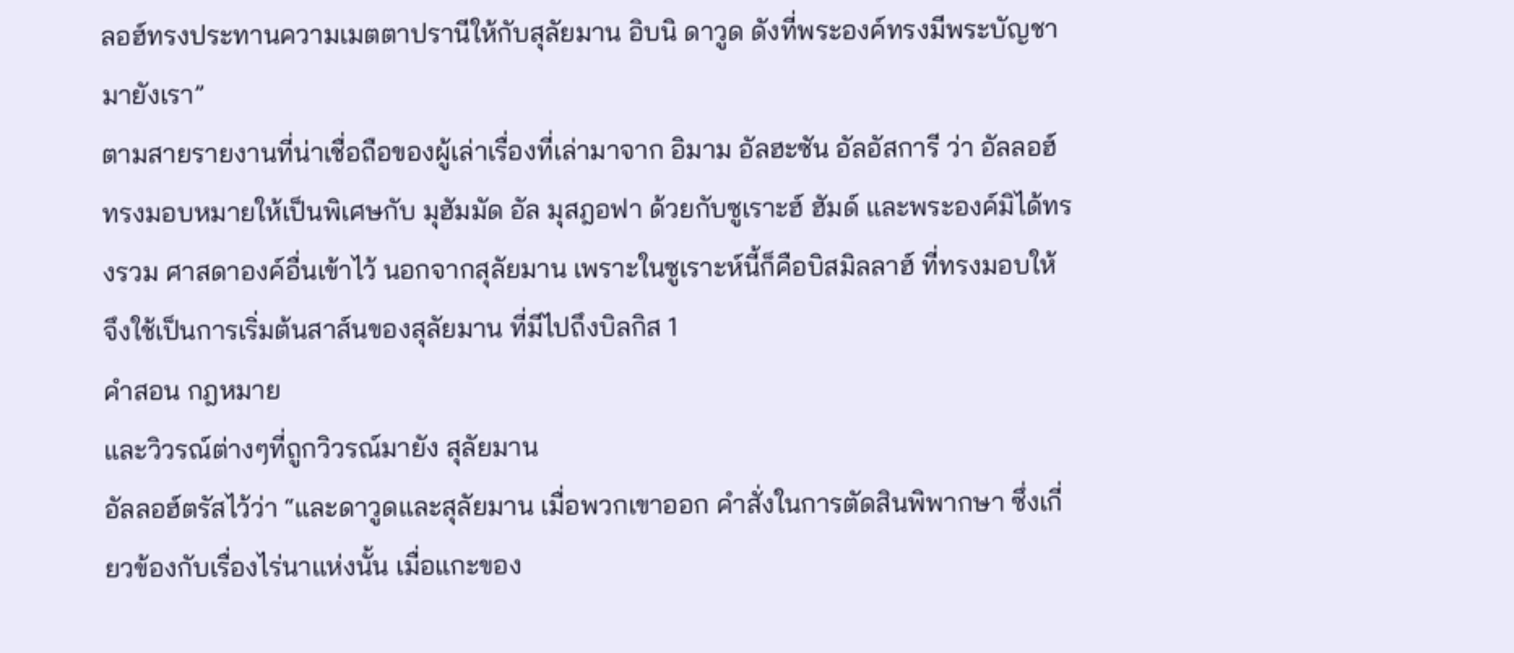ลอฮ์ทรงประทานความเมตตาปรานีให้กับสุลัยมาน อิบนิ ดาวูด ดังที่พระองค์ทรงมีพระบัญชามายังเรา”
ตามสายรายงานที่น่าเชื่อถือของผู้เล่าเรื่องที่เล่ามาจาก อิมาม อัลฮะซัน อัลอัสการี ว่า อัลลอฮ์ทรงมอบหมายให้เป็นพิเศษกับ มุฮัมมัด อัล มุสฎอฟา ด้วยกับซูเราะฮ์ ฮัมด์ และพระองค์มิได้ทรงรวม ศาสดาองค์อื่นเข้าไว้ นอกจากสุลัยมาน เพราะในซูเราะห์นี้ก็คือบิสมิลลาฮ์ ที่ทรงมอบให้ จึงใช้เป็นการเริ่มต้นสาส์นของสุลัยมาน ที่มีไปถึงบิลกิส 1
คำสอน กฎหมาย
และวิวรณ์ต่างๆที่ถูกวิวรณ์มายัง สุลัยมาน
อัลลอฮ์ตรัสไว้ว่า “และดาวูดและสุลัยมาน เมื่อพวกเขาออก คำสั่งในการตัดสินพิพากษา ซึ่งเกี่ยวข้องกับเรื่องไร่นาแห่งนั้น เมื่อแกะของ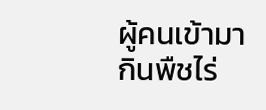ผู้คนเข้ามากินพืชไร่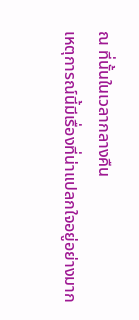ณ ที่นั้นในเวลากลางคืน
เหตุการณ์นี้มีเรื่องที่น่าแปลกใจอยู่อย่างมาก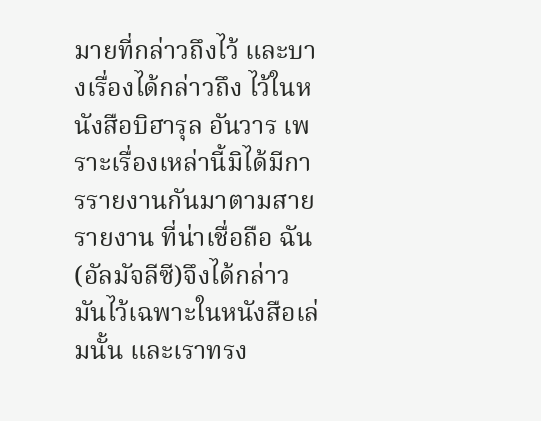มายที่กล่าวถึงไว้ และบางเรื่องได้กล่าวถึง ไว้ในหนังสือบิฮารุล อันวาร เพราะเรื่องเหล่านี้มิได้มีการรายงานกันมาตามสายรายงาน ที่น่าเชื่อถือ ฉัน(อัลมัจลีซี)จึงได้กล่าวมันไว้เฉพาะในหนังสือเล่มนั้น และเราทรง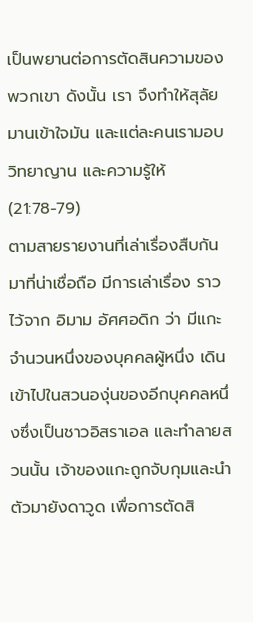เป็นพยานต่อการตัดสินความของพวกเขา ดังนั้น เรา จึงทำให้สุลัยมานเข้าใจมัน และแต่ละคนเรามอบวิทยาญาน และความรู้ให้ (21:78-79)
ตามสายรายงานที่เล่าเรื่องสืบกันมาที่น่าเชื่อถือ มีการเล่าเรื่อง ราวไว้จาก อิมาม อัศศอดิก ว่า มีแกะจำนวนหนึ่งของบุคคลผู้หนึ่ง เดินเข้าไปในสวนองุ่นของอีกบุคคลหนึ่งซึ่งเป็นชาวอิสราเอล และทำลายสวนนั้น เจ้าของแกะถูกจับกุมและนำตัวมายังดาวูด เพื่อการตัดสิ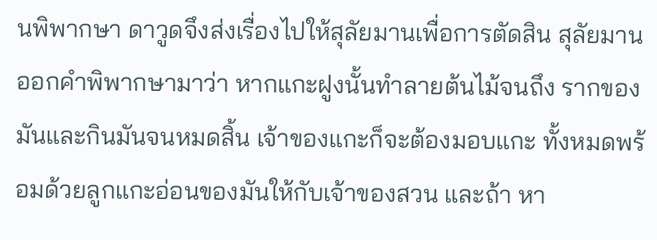นพิพากษา ดาวูดจึงส่งเรื่องไปให้สุลัยมานเพื่อการตัดสิน สุลัยมานออกคำพิพากษามาว่า หากแกะฝูงนั้นทำลายต้นไม้จนถึง รากของมันและกินมันจนหมดสิ้น เจ้าของแกะก็จะต้องมอบแกะ ทั้งหมดพร้อมด้วยลูกแกะอ่อนของมันให้กับเจ้าของสวน และถ้า หา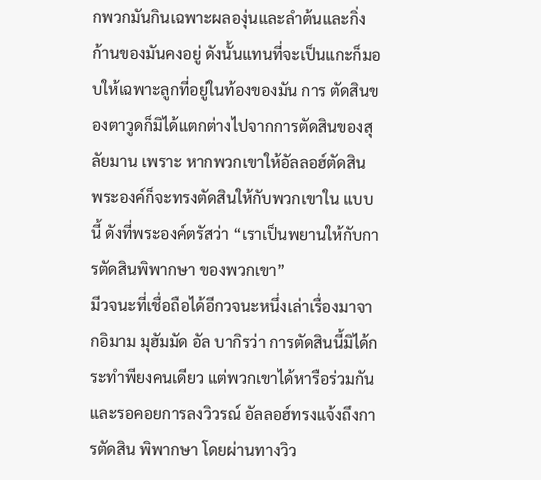กพวกมันกินเฉพาะผลองุ่นและลำต้นและกิ่งก้านของมันคงอยู่ ดังนั้นแทนที่จะเป็นแกะก็มอบให้เฉพาะลูกที่อยู่ในท้องของมัน การ ตัดสินของตาวูดก็มิได้แตกต่างไปจากการตัดสินของสุลัยมาน เพราะ หากพวกเขาให้อัลลอฮ์ตัดสิน พระองค์ก็จะทรงตัดสินให้กับพวกเขาใน แบบนี้ ดังที่พระองค์ตรัสว่า “เราเป็นพยานให้กับการตัดสินพิพากษา ของพวกเขา”
มีวจนะที่เชื่อถือได้อีกวจนะหนึ่งเล่าเรื่องมาจากอิมาม มุฮัมมัด อัล บากิรว่า การตัดสินนี้มิได้กระทำพียงคนเดียว แต่พวกเขาได้หารือร่วมกัน และรอคอยการลงวิวรณ์ อัลลอฮ์ทรงแจ้งถึงการตัดสิน พิพากษา โดยผ่านทางวิว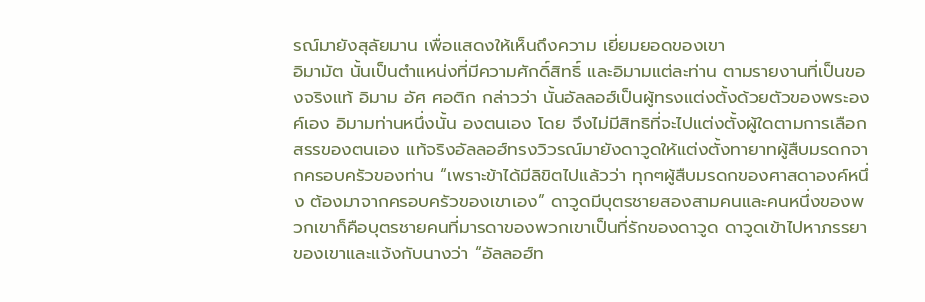รณ์มายังสุลัยมาน เพื่อแสดงให้เห็นถึงความ เยี่ยมยอดของเขา
อิมามัต นั้นเป็นตำแหน่งที่มีความศักดิ์สิทธิ์ และอิมามแต่ละท่าน ตามรายงานที่เป็นของจริงแท้ อิมาม อัศ ศอติก กล่าวว่า นั้นอัลลอฮ์เป็นผู้ทรงแต่งตั้งด้วยตัวของพระองค์เอง อิมามท่านหนึ่งนั้น องตนเอง โดย จึงไม่มีสิทธิที่จะไปแต่งตั้งผู้ใดตามการเลือกสรรของตนเอง แท้จริงอัลลอฮ์ทรงวิวรณ์มายังดาวูดให้แต่งตั้งทายาทผู้สืบมรดกจากครอบครัวของท่าน “เพราะข้าได้มีลิขิตไปแล้วว่า ทุกๆผู้สืบมรดกของศาสดาองค์หนึ่ง ต้องมาจากครอบครัวของเขาเอง” ดาวูดมีบุตรชายสองสามคนและคนหนึ่งของพวกเขาก็คือบุตรชายคนที่มารดาของพวกเขาเป็นที่รักของดาวูด ดาวูดเข้าไปหาภรรยาของเขาและแจ้งกับนางว่า “อัลลอฮ์ท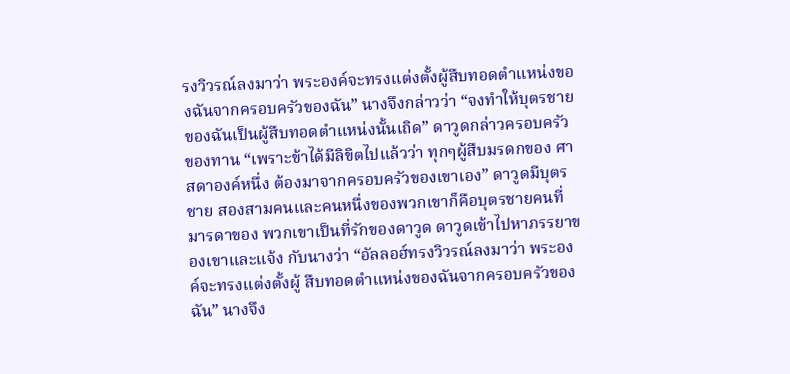รงวิวรณ์ลงมาว่า พระองค์จะทรงแต่งตั้งผู้สืบทอดตำแหน่งของฉันจากครอบครัวของฉัน” นางจึงกล่าวว่า “จงทำให้บุตรชายของฉันเป็นผู้สืบทอดตำแหน่งนั้นเถิด” ดาวูดกล่าวครอบครัวของทาน “เพราะข้าได้มีลิขิตไปแล้วว่า ทุกๆผู้สืบมรดกของ ศาสดาองค์หนึ่ง ต้องมาจากครอบครัวของเขาเอง” ดาวูดมีบุตรชาย สองสามคนและคนหนึ่งของพวกเขาก็คือบุตรชายคนที่มารดาของ พวกเขาเป็นที่รักของดาวูด ดาวูดเข้าไปหาภรรยาของเขาและแจ้ง กับนางว่า “อัลลอฮ์ทรงวิวรณ์ลงมาว่า พระองค์จะทรงแต่งตั้งผู้ สืบทอดตำแหน่งของฉันจากครอบครัวของฉัน” นางจึง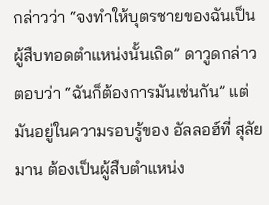กล่าวว่า “จงทำให้บุตรชายของฉันเป็นผู้สืบทอดตำแหน่งนั้นเถิด” ดาวูดกล่าว ตอบว่า “ฉันก็ต้องการมันเช่นกัน” แต่มันอยู่ในความรอบรู้ของ อัลลอฮ์ที่ สุลัยมาน ต้องเป็นผู้สืบตำแหน่ง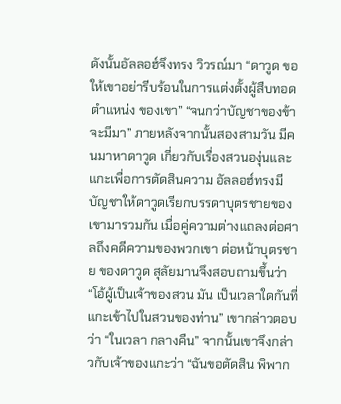ดังนั้นอัลลอฮ์จึงทรง วิวรณ์มา “ดาวูด ขอให้เขาอย่ารีบร้อนในการแต่งตั้งผู้สืบทอดตำแหน่ง ของเขา” “จนกว่าบัญชาของข้าจะมีมา” ภายหลังจากนั้นสองสามวัน มีคนมาหาดาวูด เกี่ยวกับเรื่องสวนองุ่นและแกะเพื่อการตัดสินความ อัลลอฮ์ทรงมีบัญชาให้ดาวูดเรียกบรรดาบุตรชายของเขามารวมกัน เมื่อคู่ความต่างแถลงต่อศาลถึงคดีความของพวกเขา ต่อหน้าบุตรชาย ของดาวูด สุลัยมานจึงสอบถามขึ้นว่า “โอ้ผู้เป็นเจ้าของสวน มัน เป็นเวลาใดกันที่แกะเข้าไปในสวนของท่าน” เขากล่าวตอบว่า “ในเวลา กลางคืน” จากนั้นเขาจึงกล่าวกับเจ้าของแกะว่า “ฉันขอตัดสิน พิพาก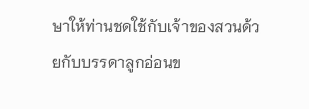ษาให้ท่านชดใช้กับเจ้าของสวนด้วยกับบรรดาลูกอ่อนข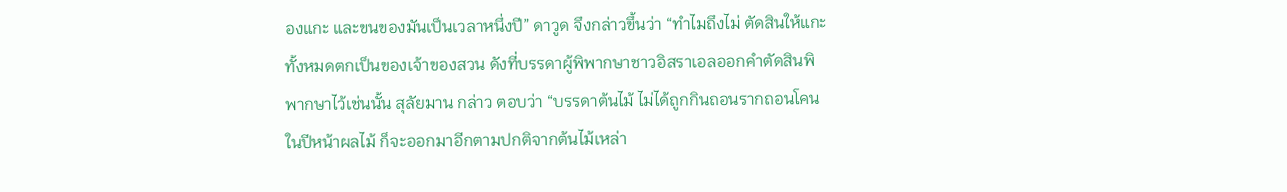องแกะ และขนของมันเป็นเวลาหนึ่งปี” ดาวูด จึงกล่าวขึ้นว่า “ทำไมถึงไม่ ตัดสินให้แกะทั้งหมดตกเป็นของเจ้าของสวน ดังที่บรรดาผู้พิพากษาชาวอิสราเอลออกคำตัดสินพิพากษาไว้เช่นนั้น สุลัยมาน กล่าว ตอบว่า “บรรดาต้นไม้ ไม่ได้ถูกกินถอนรากถอนโคน ในปีหน้าผลไม้ ก็จะออกมาอีกตามปกติจากต้นไม้เหล่า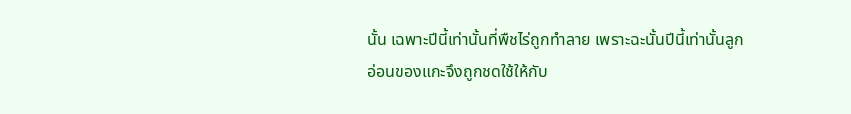นั้น เฉพาะปีนี้เท่านั้นที่พืชไร่ถูกทำลาย เพราะฉะนั้นปีนี้เท่านั้นลูกอ่อนของแกะจึงถูกชดใช้ให้กับ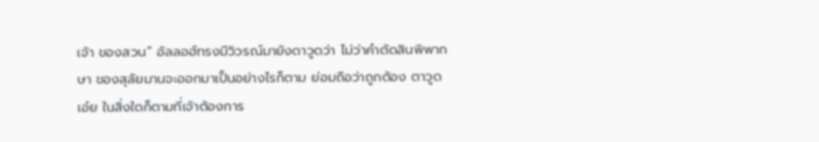เจ้า ของสวน” อัลลอฮ์ทรงมีวิวรณ์มายังดาวูดว่า ไม่ว่าคำตัดสินพิพากษา ของสุลัยมานจะออกมาเป็นอย่างไรก็ตาม ย่อมถือว่าถูกต้อง ตาวูด เอ๋ย ในสิ่งใดก็ตามที่เจ้าต้องการ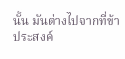นั้น มันต่างไปจากที่ข้าประสงค์